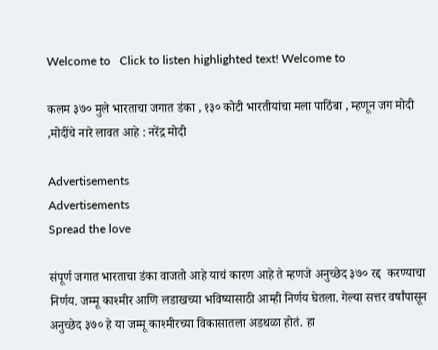Welcome to   Click to listen highlighted text! Welcome to

कलम ३७० मुले भारताचा जगात डंका , १३० कोटी भारतीयांचा मला पाठिंबा , म्हणून जग मोदी ,मोदींचे नारे लावत आहे : नरेंद्र मोदी

Advertisements
Advertisements
Spread the love

संपूर्ण जगात भारताचा डंका वाजतो आहे याचं कारण आहे ते म्हणजे अनुच्छेद ३७० रद्द  करण्याचा निर्णय. जम्मू काश्मीर आणि लडाखच्या भविष्यासाठी आम्ही निर्णय घेतला. गेल्या सत्तर वर्षांपासून अनुच्छेद ३७० हे या जम्मू काश्मीरच्या विकासातला अडथळा होतं. हा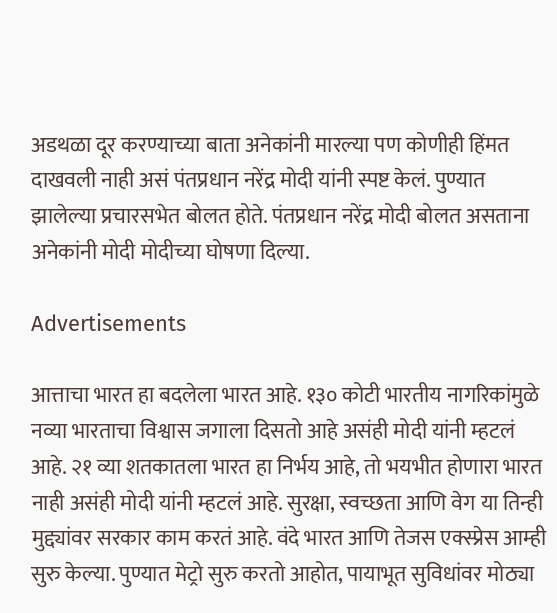अडथळा दूर करण्याच्या बाता अनेकांनी मारल्या पण कोणीही हिंमत दाखवली नाही असं पंतप्रधान नरेंद्र मोदी यांनी स्पष्ट केलं. पुण्यात झालेल्या प्रचारसभेत बोलत होते. पंतप्रधान नरेंद्र मोदी बोलत असताना अनेकांनी मोदी मोदीच्या घोषणा दिल्या.

Advertisements

आत्ताचा भारत हा बदलेला भारत आहे. १३० कोटी भारतीय नागरिकांमुळे नव्या भारताचा विश्वास जगाला दिसतो आहे असंही मोदी यांनी म्हटलं आहे. २१ व्या शतकातला भारत हा निर्भय आहे, तो भयभीत होणारा भारत नाही असंही मोदी यांनी म्हटलं आहे. सुरक्षा, स्वच्छता आणि वेग या तिन्ही मुद्द्यांवर सरकार काम करतं आहे. वंदे भारत आणि तेजस एक्स्प्रेस आम्ही सुरु केल्या. पुण्यात मेट्रो सुरु करतो आहोत, पायाभूत सुविधांवर मोठ्या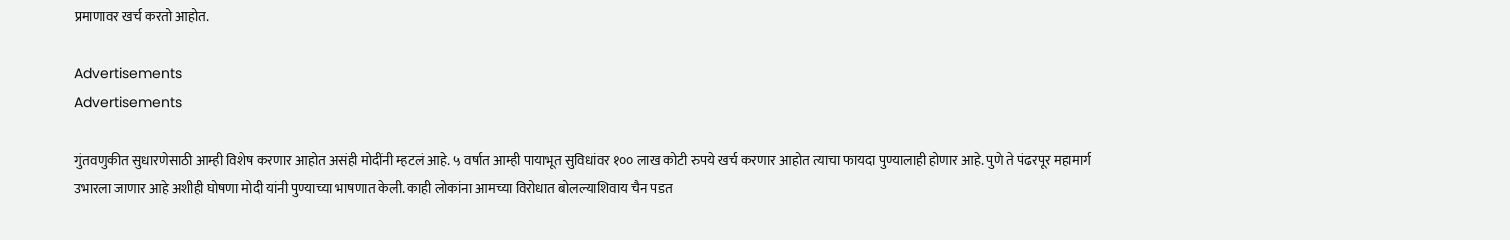प्रमाणावर खर्च करतो आहोत.

Advertisements
Advertisements

गुंतवणुकीत सुधारणेसाठी आम्ही विशेष करणार आहोत असंही मोदींनी म्हटलं आहे. ५ वर्षात आम्ही पायाभूत सुविधांवर १०० लाख कोटी रुपये खर्च करणार आहोत त्याचा फायदा पुण्यालाही होणार आहे. पुणे ते पंढरपूर महामार्ग उभारला जाणार आहे अशीही घोषणा मोदी यांनी पुण्याच्या भाषणात केली. काही लोकांना आमच्या विरोधात बोलल्याशिवाय चैन पडत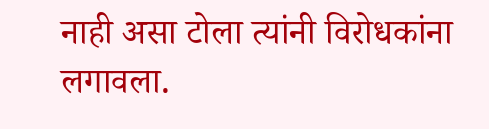नाही असा टोला त्यांनी विरोधकांना लगावला.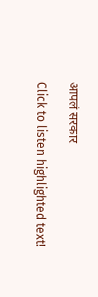आपलं सरकार

Click to listen highlighted text!